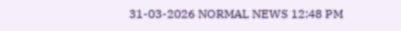31-03-2026 NORMAL NEWS 12:48 PM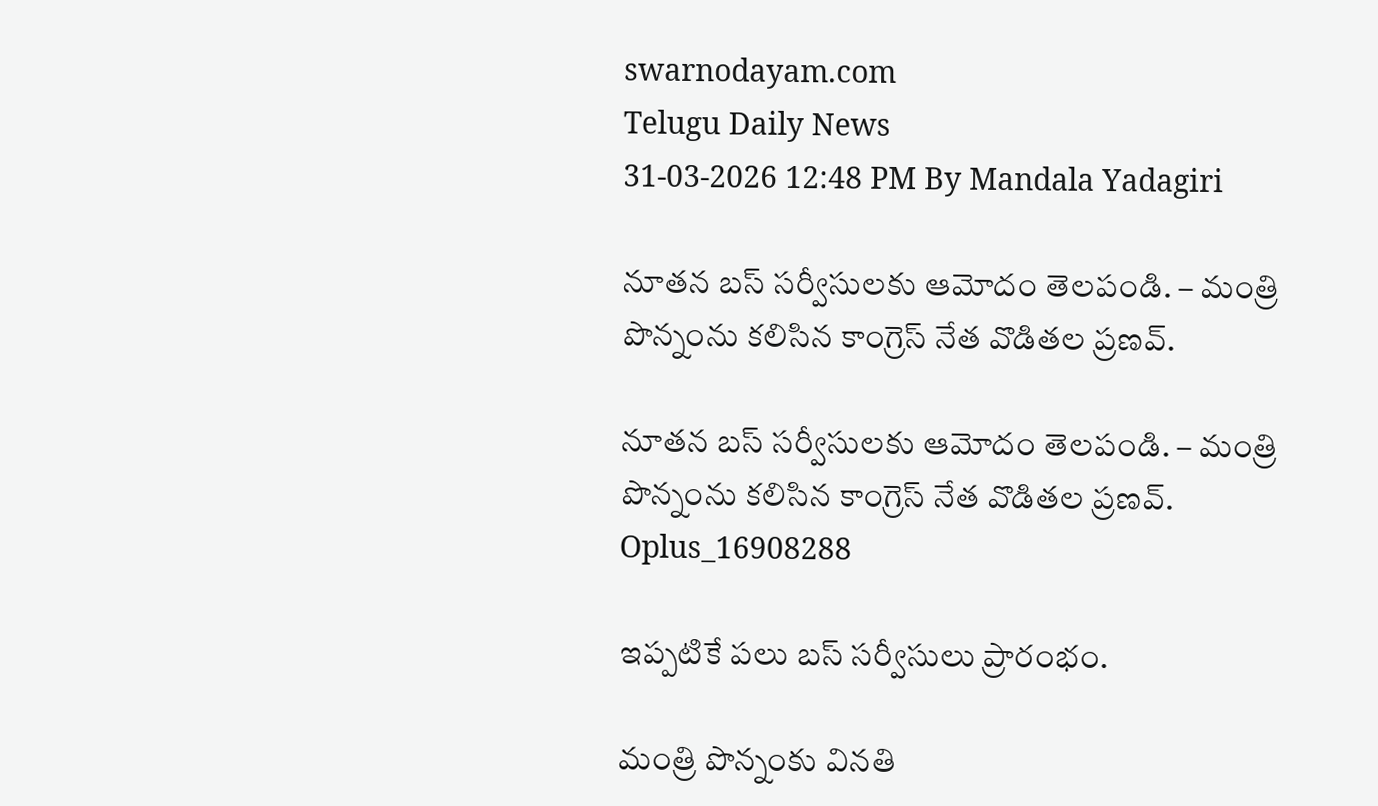swarnodayam.com
Telugu Daily News
31-03-2026 12:48 PM By Mandala Yadagiri

నూతన బస్ సర్వీసులకు ఆమోదం తెలపండి. – మంత్రి పొన్నంను కలిసిన కాంగ్రెస్ నేత వొడితల ప్రణవ్.

నూతన బస్ సర్వీసులకు ఆమోదం తెలపండి. – మంత్రి పొన్నంను కలిసిన కాంగ్రెస్ నేత వొడితల ప్రణవ్.
Oplus_16908288

ఇప్పటికే పలు బస్ సర్వీసులు ప్రారంభం.

మంత్రి పొన్నంకు వినతి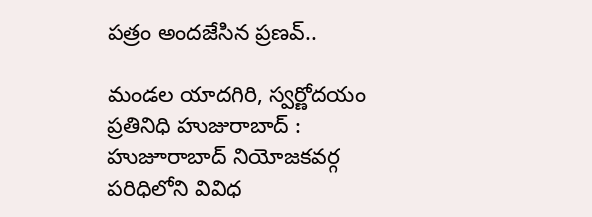పత్రం అందజేసిన ప్రణవ్..

మండల యాదగిరి, స్వర్ణోదయం ప్రతినిధి హుజురాబాద్ : హుజూరాబాద్ నియోజకవర్గ పరిధిలోని వివిధ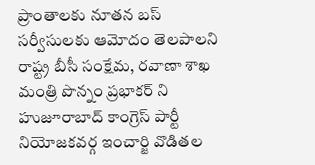ప్రాంతాలకు నూతన బస్ సర్వీసులకు ఆమోదం తెలపాలని రాష్ట్ర బీసీ సంక్షేమ, రవాణా శాఖ మంత్రి పొన్నం ప్రభాకర్ ని హుజూరాబాద్ కాంగ్రెస్ పార్టీ నియోజకవర్గ ఇంచార్జి వొడితల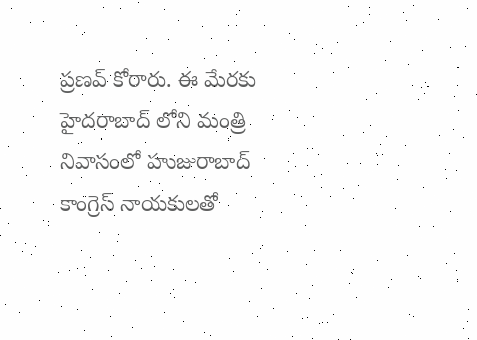ప్రణవ్ కోరారు. ఈ మేరకు హైదరాబాద్ లోని మంత్రి నివాసంలో హుజురాబాద్ కాంగ్రెస్ నాయకులతో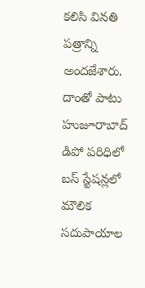కలిసి వినతి పత్రాన్ని అందజేశారు. దాంతో పాటు హుజూరాబాద్ డిపో పరిధిలో బస్ స్టేషన్లలో మౌలిక సదుపాయాల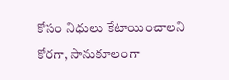కోసం నిధులు కేటాయించాలని కోరగా, సానుకూలంగా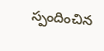స్పందించిన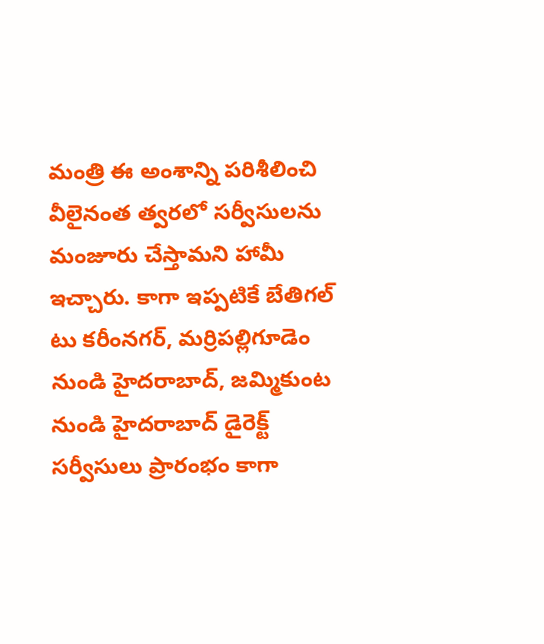మంత్రి ఈ అంశాన్ని పరిశీలించి వీలైనంత త్వరలో సర్వీసులను మంజూరు చేస్తామని హామీ ఇచ్చారు. కాగా ఇప్పటికే బేతిగల్ టు కరీంనగర్, మర్రిపల్లిగూడెం నుండి హైదరాబాద్, జమ్మికుంట నుండి హైదరాబాద్ డైరెక్ట్ సర్వీసులు ప్రారంభం కాగా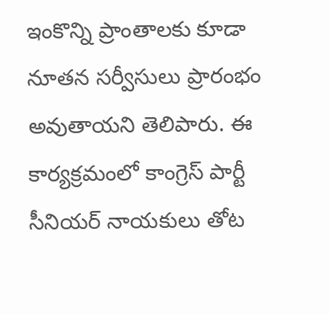ఇంకొన్ని ప్రాంతాలకు కూడా నూతన సర్వీసులు ప్రారంభం అవుతాయని తెలిపారు. ఈ కార్యక్రమంలో కాంగ్రెస్ పార్టీ సీనియర్ నాయకులు తోట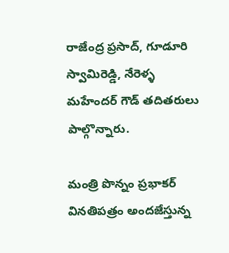రాజేంద్ర ప్రసాద్, గూడూరి స్వామిరెడ్డి, నేరెళ్ళ మహేందర్ గౌడ్ తదితరులు పాల్గొన్నారు.

మంత్రి పొన్నం ప్రభాకర్ వినతిపత్రం అందజేస్తున్న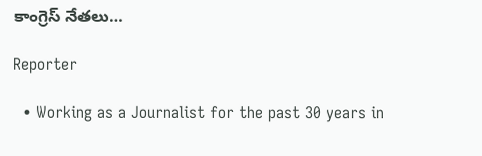కాంగ్రెస్ నేతలు…

Reporter

  • Working as a Journalist for the past 30 years in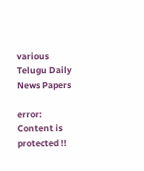various Telugu Daily News Papers

error: Content is protected !!